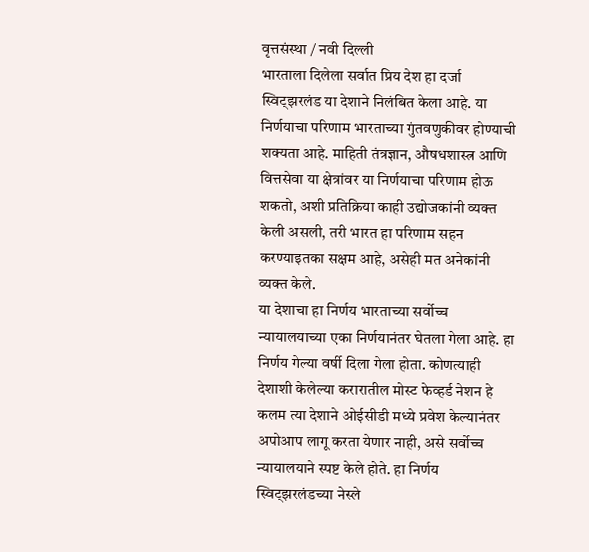वृत्तसंस्था / नवी दिल्ली
भारताला दिलेला सर्वात प्रिय देश हा दर्जा स्विट्झरलंड या देशाने निलंबित केला आहे. या निर्णयाचा परिणाम भारताच्या गुंतवणुकीवर होण्याची शक्यता आहे. माहिती तंत्रज्ञान, औषधशास्त्र आणि वित्तसेवा या क्षेत्रांवर या निर्णयाचा परिणाम होऊ शकतो, अशी प्रतिक्रिया काही उद्योजकांनी व्यक्त केली असली, तरी भारत हा परिणाम सहन करण्याइतका सक्षम आहे, असेही मत अनेकांनी व्यक्त केले.
या देशाचा हा निर्णय भारताच्या सर्वोच्च न्यायालयाच्या एका निर्णयानंतर घेतला गेला आहे. हा निर्णय गेल्या वर्षी दिला गेला होता. कोणत्याही देशाशी केलेल्या करारातील मोस्ट फेव्हर्ड नेशन हे कलम त्या देशाने ओईसीडी मध्ये प्रवेश केल्यानंतर अपोआप लागू करता येणार नाही, असे सर्वोच्च न्यायालयाने स्पष्ट केले होते. हा निर्णय स्विट्झरलंडच्या नेस्ले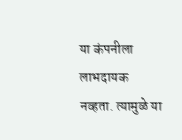या कंपनीला लाभदायक नव्हता. त्यामुळे या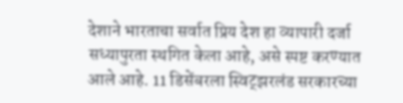देशाने भारताचा सर्वात प्रिय देश हा व्यापारी दर्जा सध्यापुरता स्थगित केला आहे, असे स्पष्ट करण्यात आले आहे. 11 डिसेंबरला स्विट्झरलंड सरकारच्या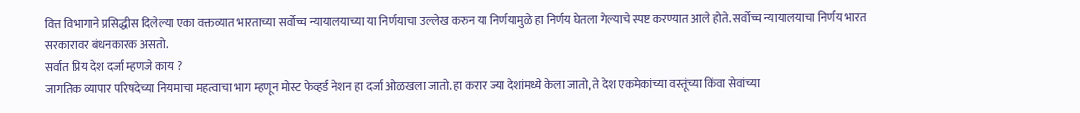वित्त विभागाने प्रसिद्धीस दिलेल्या एका वक्तव्यात भारताच्या सर्वोच्च न्यायालयाच्या या निर्णयाचा उल्लेख करुन या निर्णयामुळे हा निर्णय घेतला गेल्याचे स्पष्ट करण्यात आले होते. सर्वोच्च न्यायालयाचा निर्णय भारत सरकारावर बंधनकारक असतो.
सर्वात प्रिय देश दर्जा म्हणजे काय ?
जागतिक व्यापार परिषदेच्या नियमाचा महत्वाचा भाग म्हणून मोस्ट फेव्हर्ड नेशन हा दर्जा ओळखला जातो. हा करार ज्या देशांमध्ये केला जातो, ते देश एकमेकांच्या वस्तूंच्या किंवा सेवांच्या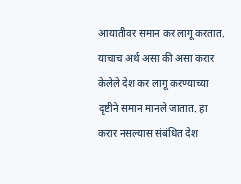आयातीवर समान कर लागू करतात. याचाच अर्थ असा की असा करार केलेले देश कर लागू करण्याच्या दृष्टीने समान मानले जातात. हा करार नसल्यास संबंधित देश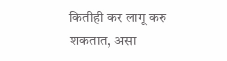कितीही कर लागू करु शकतात, असा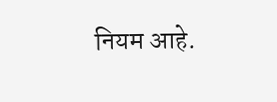नियम आहे.